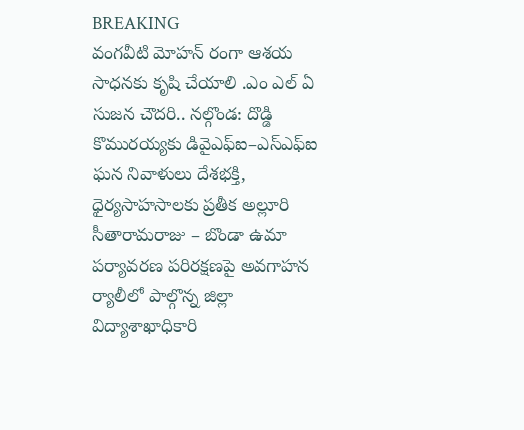BREAKING
వంగవీటి మోహన్ రంగా ఆశయ సాధనకు కృషి చేయాలి .ఎం ఎల్ ఏ సుజన చౌదరి.. నల్గొండ: దొడ్డి కొమురయ్యకు డివైఎఫ్ఐ–ఎస్ఎఫ్ఐ ఘన నివాళులు దేశభక్తి, ధైర్యసాహసాలకు ప్రతీక అల్లూరి సీతారామరాజు – బొండా ఉమా పర్యావరణ పరిరక్షణపై అవగాహన ర్యాలీలో పాల్గొన్న జిల్లా విద్యాశాఖాధికారి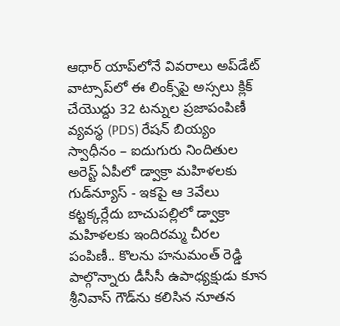ఆధార్ యాప్‌లోనే వివరాలు అప్‌డేట్ వాట్సాప్‌లో ఈ లింక్స్‌పై అస్సలు క్లిక్ చేయొద్దు 32 టన్నుల ప్రజాపంపిణీ వ్యవస్థ (PDS) రేషన్ బియ్యం స్వాధీనం – ఐదుగురు నిందితుల అరెస్ట్ ఏపీలో డ్వాక్రా మహిళలకు గుడ్‌న్యూస్ - ఇకపై ఆ 3వేలు కట్టక్కర్లేదు బాచుపల్లిలో డ్వాక్రా మహిళలకు ఇందిరమ్మ చీరల పంపిణీ.. కొలను హనుమంత్ రెడ్డి పాల్గొన్నారు డీసీసీ ఉపాధ్యక్షుడు కూన శ్రీనివాస్ గౌడ్‌ను కలిసిన నూతన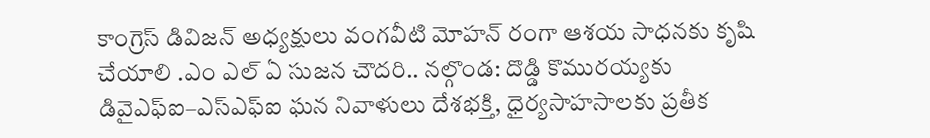కాంగ్రెస్ డివిజన్ అధ్యక్షులు వంగవీటి మోహన్ రంగా ఆశయ సాధనకు కృషి చేయాలి .ఎం ఎల్ ఏ సుజన చౌదరి.. నల్గొండ: దొడ్డి కొమురయ్యకు డివైఎఫ్ఐ–ఎస్ఎఫ్ఐ ఘన నివాళులు దేశభక్తి, ధైర్యసాహసాలకు ప్రతీక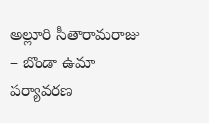అల్లూరి సీతారామరాజు – బొండా ఉమా పర్యావరణ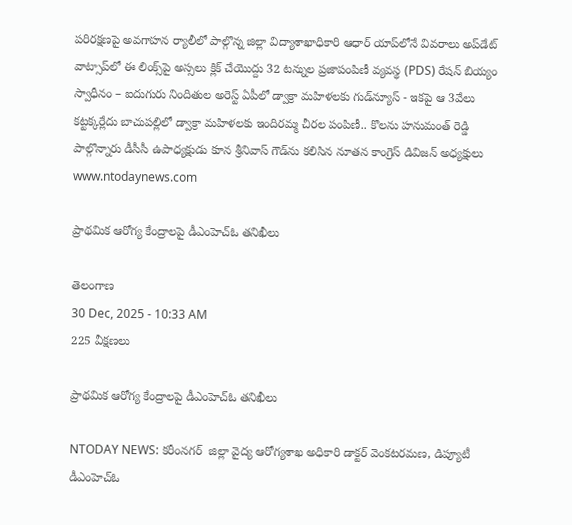పరిరక్షణపై అవగాహన ర్యాలీలో పాల్గొన్న జిల్లా విద్యాశాఖాధికారి ఆధార్ యాప్‌లోనే వివరాలు అప్‌డేట్ వాట్సాప్‌లో ఈ లింక్స్‌పై అస్సలు క్లిక్ చేయొద్దు 32 టన్నుల ప్రజాపంపిణీ వ్యవస్థ (PDS) రేషన్ బియ్యం స్వాధీనం – ఐదుగురు నిందితుల అరెస్ట్ ఏపీలో డ్వాక్రా మహిళలకు గుడ్‌న్యూస్ - ఇకపై ఆ 3వేలు కట్టక్కర్లేదు బాచుపల్లిలో డ్వాక్రా మహిళలకు ఇందిరమ్మ చీరల పంపిణీ.. కొలను హనుమంత్ రెడ్డి పాల్గొన్నారు డీసీసీ ఉపాధ్యక్షుడు కూన శ్రీనివాస్ గౌడ్‌ను కలిసిన నూతన కాంగ్రెస్ డివిజన్ అధ్యక్షులు
www.ntodaynews.com

ప్రాథమిక ఆరోగ్య కేంద్రాలపై డీఎంహెచ్ఓ తనిఖీలు

తెలంగాణ
30 Dec, 2025 - 10:33 AM
225 వీక్షణలు

ప్రాథమిక ఆరోగ్య కేంద్రాలపై డీఎంహెచ్ఓ తనిఖీలు

NTODAY NEWS: కరీంనగర్  జిల్లా వైద్య ఆరోగ్యశాఖ అధికారి డాక్టర్ వెంకటరమణ, డిప్యూటీ డీఎంహెచ్ఓ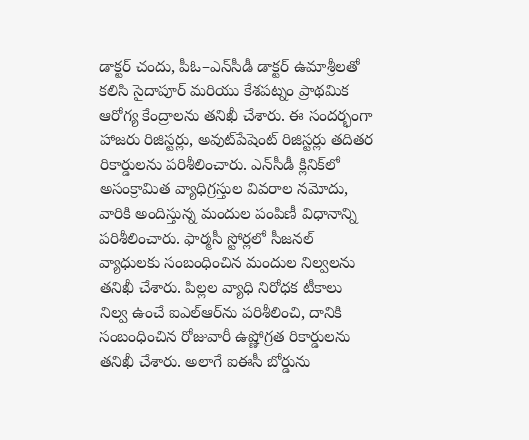డాక్టర్ చందు, పీఓ–ఎన్‌సీడీ డాక్టర్ ఉమాశ్రీలతో కలిసి సైదాపూర్ మరియు కేశపట్నం ప్రాథమిక ఆరోగ్య కేంద్రాలను తనిఖీ చేశారు. ఈ సందర్భంగా హాజరు రిజిస్టర్లు, అవుట్‌పేషెంట్ రిజిస్టర్లు తదితర రికార్డులను పరిశీలించారు. ఎన్‌సీడీ క్లినిక్‌లో అసంక్రామిత వ్యాధిగ్రస్తుల వివరాల నమోదు, వారికి అందిస్తున్న మందుల పంపిణీ విధానాన్ని పరిశీలించారు. ఫార్మసీ స్టోర్లలో సీజనల్ వ్యాధులకు సంబంధించిన మందుల నిల్వలను తనిఖీ చేశారు. పిల్లల వ్యాధి నిరోధక టీకాలు నిల్వ ఉంచే ఐఎల్‌ఆర్‌ను పరిశీలించి, దానికి సంబంధించిన రోజువారీ ఉష్ణోగ్రత రికార్డులను తనిఖీ చేశారు. అలాగే ఐఈసీ బోర్డును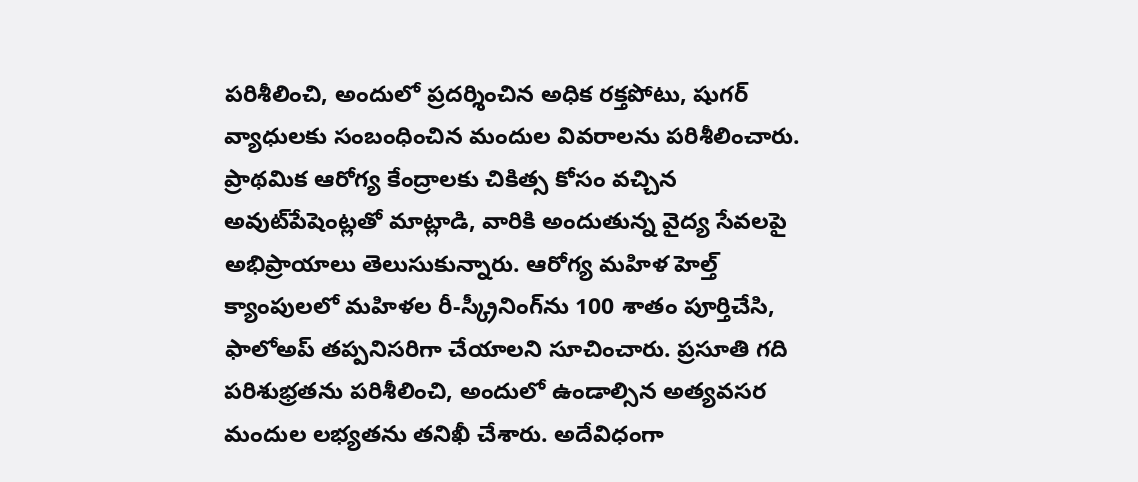పరిశీలించి, అందులో ప్రదర్శించిన అధిక రక్తపోటు, షుగర్ వ్యాధులకు సంబంధించిన మందుల వివరాలను పరిశీలించారు. ప్రాథమిక ఆరోగ్య కేంద్రాలకు చికిత్స కోసం వచ్చిన అవుట్‌పేషెంట్లతో మాట్లాడి, వారికి అందుతున్న వైద్య సేవలపై అభిప్రాయాలు తెలుసుకున్నారు. ఆరోగ్య మహిళ హెల్త్ క్యాంపులలో మహిళల రీ-స్క్రీనింగ్‌ను 100 శాతం పూర్తిచేసి, ఫాలోఅప్ తప్పనిసరిగా చేయాలని సూచించారు. ప్రసూతి గది పరిశుభ్రతను పరిశీలించి, అందులో ఉండాల్సిన అత్యవసర మందుల లభ్యతను తనిఖీ చేశారు. అదేవిధంగా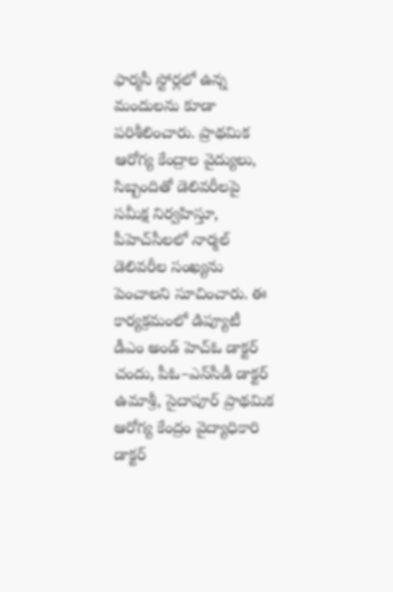ఫార్మసీ స్టోర్లలో ఉన్న మందులను కూడా పరిశీలించారు. ప్రాథమిక ఆరోగ్య కేంద్రాల వైద్యులు, సిబ్బందితో డెలివరీలపై సమీక్ష నిర్వహిస్తూ, పీహెచ్‌సీలలో నార్మల్ డెలివరీల సంఖ్యను పెంచాలని సూచించారు. ఈ కార్యక్రమంలో డిప్యూటీ డీఎం అండ్ హెచ్ఓ డాక్టర్ చందు, పీఓ–ఎన్‌సీడీ డాక్టర్ ఉమాశ్రీ, సైదాపూర్ ప్రాథమిక ఆరోగ్య కేంద్రం వైద్యాధికారి డాక్టర్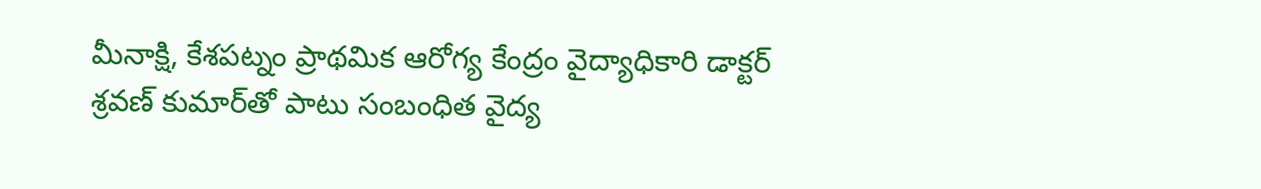మీనాక్షి, కేశపట్నం ప్రాథమిక ఆరోగ్య కేంద్రం వైద్యాధికారి డాక్టర్ శ్రవణ్ కుమార్‌తో పాటు సంబంధిత వైద్య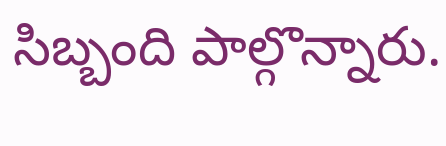సిబ్బంది పాల్గొన్నారు.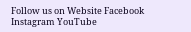Follow us on Website Facebook Instagram YouTube